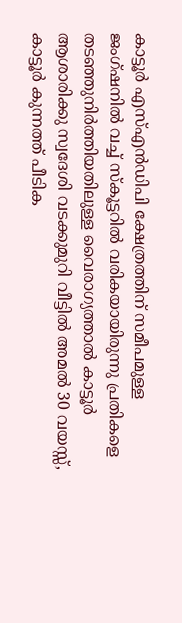കാട്ടൂർ എസ്എൻഡിപി ക്ഷേത്രത്തിന് സമീപമുള്ള ജംഗ്ഷനിൽ വച്ച് സ്കൂട്ടറിൽ വരികയായിരുന്നു പ്രതികളെ തടഞ്ഞുനിർത്തിയതിലുള്ള വൈരാഗ്യത്താൽ കാട്ടൂർ ആശാരിക്കു സ്വദേശി വടക്കുമുറി വീട്ടിൽ അമൽ 30 വയസ്സ്, കാട്ടൂർ കുന്നത്ത് പീടിക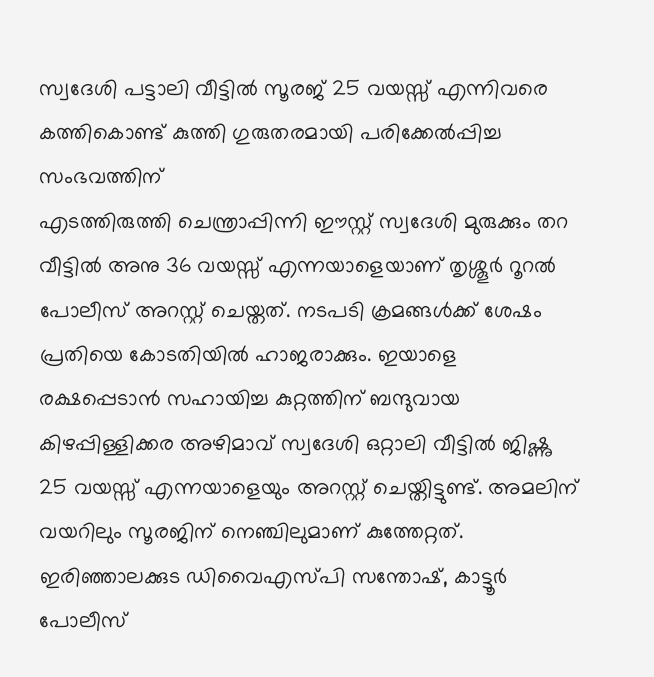സ്വദേശി പട്ടാലി വീട്ടിൽ സൂരജ് 25 വയസ്സ് എന്നിവരെ കത്തികൊണ്ട് കുത്തി ഗുരുതരമായി പരിക്കേൽപ്പിച്ച സംഭവത്തിന്
എടത്തിരുത്തി ചെന്ത്രാപ്പിന്നി ഈസ്റ്റ് സ്വദേശി മുരുക്കും തറ വീട്ടിൽ അനു 36 വയസ്സ് എന്നയാളെയാണ് തൃശ്ശൂർ റൂറൽ പോലീസ് അറസ്റ്റ് ചെയ്തത്. നടപടി ക്രമങ്ങൾക്ക് ശേഷം പ്രതിയെ കോടതിയിൽ ഹാജരാക്കും. ഇയാളെ രക്ഷപ്പെടാൻ സഹായിച്ച കുറ്റത്തിന് ബന്ദുവായ കിഴപ്പിള്ളിക്കര അഴിമാവ് സ്വദേശി ഒറ്റാലി വീട്ടിൽ ജിഷ്ണു 25 വയസ്സ് എന്നയാളെയും അറസ്റ്റ് ചെയ്തിട്ടുണ്ട്. അമലിന് വയറിലും സൂരജിന് നെഞ്ചിലുമാണ് കുത്തേറ്റത്.
ഇരിഞ്ഞാലക്കുട ഡിവൈഎസ്പി സന്തോഷ്, കാട്ടൂർ പോലീസ്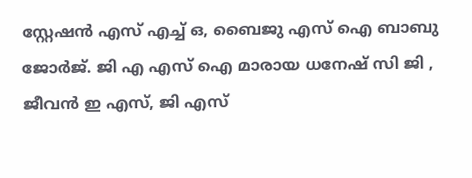സ്റ്റേഷൻ എസ് എച്ച് ഒ, ബൈജു എസ് ഐ ബാബു ജോർജ്. ജി എ എസ് ഐ മാരായ ധനേഷ് സി ജി , ജീവൻ ഇ എസ്, ജി എസ്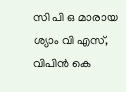സി പി ഒ മാരായ ശ്യാം വി എസ്, വിപിൻ കെ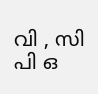വി , സി പി ഒ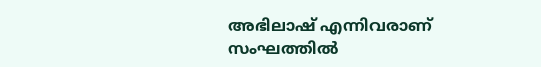അഭിലാഷ് എന്നിവരാണ് സംഘത്തിൽ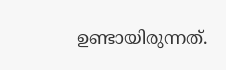ഉണ്ടായിരുന്നത്.